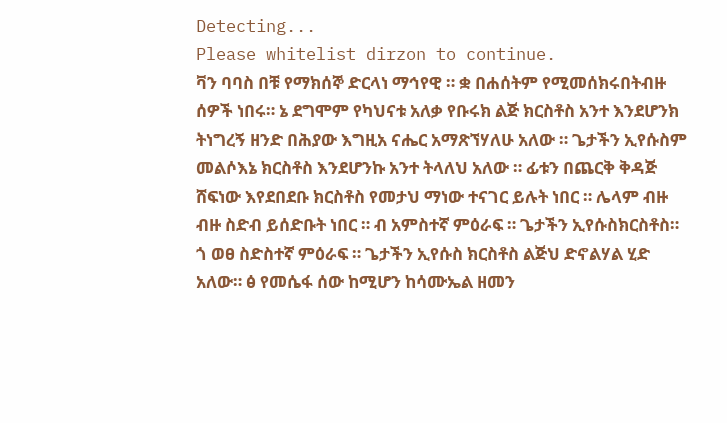Detecting...
Please whitelist dirzon to continue.
ቫን ባባስ በቹ የማክሰኞ ድርላነ ማኅየዊ ። ቋ በሐሰትም የሚመሰክሩበትብዙ ሰዎች ነበሩ። ኔ ደግሞም የካህናቱ አለቃ የቡሩክ ልጅ ክርስቶስ አንተ እንደሆንክ ትነግረኝ ዘንድ በሕያው እግዚአ ናሔር አማጽኘሃለሁ አለው ። ጌታችን ኢየሱስም መልሶእኔ ክርስቶስ እንደሆንኩ አንተ ትላለህ አለው ። ፊቱን በጨርቅ ቅዳጅ ሸፍነው እየደበደቡ ክርስቶስ የመታህ ማነው ተናገር ይሉት ነበር ። ሌላም ብዙ ብዙ ስድብ ይሰድቡት ነበር ። ብ አምስተኛ ምዕራፍ ። ጌታችን ኢየሱስክርስቶስ። ጎ ወፀ ስድስተኛ ምዕራፍ ። ጌታችን ኢየሱስ ክርስቶስ ልጅህ ድኖልሃል ሂድ አለው። ፅ የመሴፋ ሰው ከሚሆን ከሳሙኤል ዘመን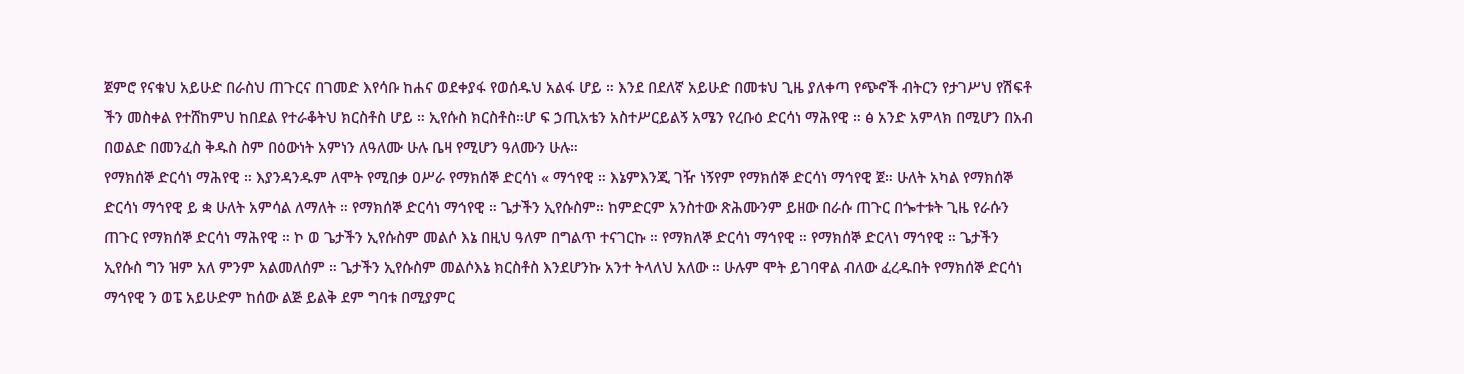ጀምሮ የናቁህ አይሁድ በራስህ ጠጉርና በገመድ እየሳቡ ከሐና ወደቀያፋ የወሰዱህ አልፋ ሆይ ። እንደ በደለኛ አይሁድ በመቱህ ጊዜ ያለቀጣ የጭኖች ብትርን የታገሥህ የሽፍቶ ችን መስቀል የተሸከምህ ከበደል የተራቆትህ ክርስቶስ ሆይ ። ኢየሱስ ክርስቶስ።ሆ ፍ ኃጢአቴን አስተሥርይልኝ አሜን የረቡዕ ድርሳነ ማሕየዊ ። ፅ አንድ አምላክ በሚሆን በአብ በወልድ በመንፈስ ቅዱስ ስም በዕውነት አምነን ለዓለሙ ሁሉ ቤዛ የሚሆን ዓለሙን ሁሉ።
የማክሰኞ ድርሳነ ማሕየዊ ። እያንዳንዱም ለሞት የሚበቃ ዐሥራ የማክሰኞ ድርሳነ « ማኅየዊ ። እኔምእንጂ ገዥ ነኝየም የማክሰኞ ድርሳነ ማኅየዊ ጀ። ሁለት አካል የማክሰኞ ድርሳነ ማኅየዊ ይ ቋ ሁለት አምሳል ለማለት ። የማክሰኞ ድርሳነ ማኅየዊ ። ጌታችን ኢየሱስም። ከምድርም አንስተው ጽሕሙንም ይዘው በራሱ ጠጉር በጐተቱት ጊዜ የራሱን ጠጉር የማክሰኞ ድርሳነ ማሕየዊ ። ኮ ወ ጌታችን ኢየሱስም መልሶ እኔ በዚህ ዓለም በግልጥ ተናገርኩ ። የማክለኞ ድርሳነ ማኅየዊ ። የማክሰኞ ድርላነ ማኅየዊ ። ጌታችን ኢየሱስ ግን ዝም አለ ምንም አልመለሰም ። ጌታችን ኢየሱስም መልሶእኔ ክርስቶስ እንደሆንኩ አንተ ትላለህ አለው ። ሁሉም ሞት ይገባዋል ብለው ፈረዱበት የማክሰኞ ድርሳነ ማኅየዊ ን ወፔ አይሁድም ከሰው ልጅ ይልቅ ደም ግባቱ በሚያምር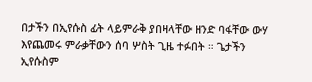በታችን በኢየሱስ ፊት ላይምራቅ ያበዛላቸው ዘንድ ባፋቸው ውሃ እየጨመሩ ምራቃቸውን ሰባ ሦስት ጊዜ ተፉበት ። ጌታችን ኢየሱስም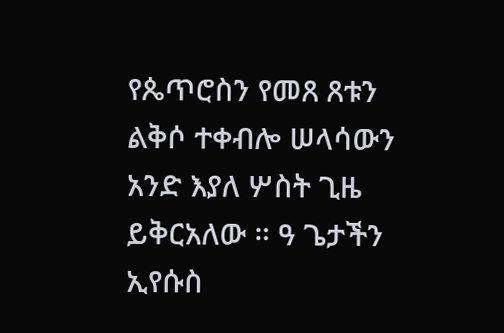የጴጥሮስን የመጸ ጸቱን ልቅሶ ተቀብሎ ሠላሳውን አንድ እያለ ሦስት ጊዜ ይቅርአለው ። ዓ ጌታችን ኢየሱስ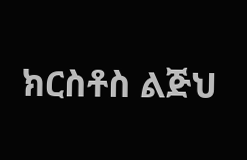ክርስቶስ ልጅህ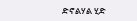ድኖልሃል ሂድ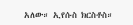አለው። ኢየሱስ ክርስቶስ።